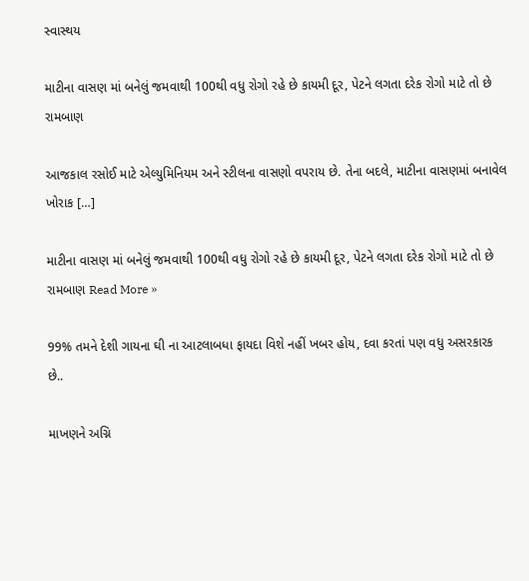સ્વાસ્થય

માટીના વાસણ માં બનેલું જમવાથી 100થી વધુ રોગો રહે છે કાયમી દૂર, પેટને લગતા દરેક રોગો માટે તો છે રામબાણ

આજકાલ રસોઈ માટે એલ્યુમિનિયમ અને સ્ટીલના વાસણો વપરાય છે. તેના બદલે, માટીના વાસણમાં બનાવેલ ખોરાક […]

માટીના વાસણ માં બનેલું જમવાથી 100થી વધુ રોગો રહે છે કાયમી દૂર, પેટને લગતા દરેક રોગો માટે તો છે રામબાણ Read More »

99% તમને દેશી ગાયના ઘી ના આટલાબધા ફાયદા વિશે નહીં ખબર હોય, દવા કરતાં પણ વધુ અસરકારક છે..

માખણને અગ્નિ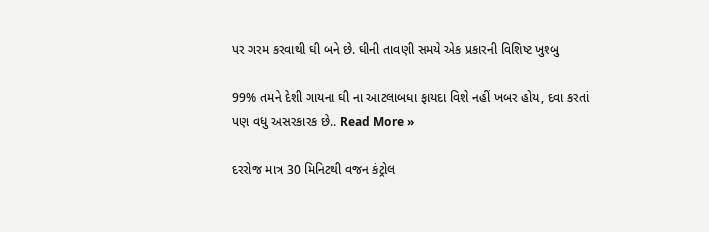પર ગરમ કરવાથી ઘી બને છે. ઘીની તાવણી સમયે એક પ્રકારની વિશિષ્ટ ખુશ્બુ

99% તમને દેશી ગાયના ઘી ના આટલાબધા ફાયદા વિશે નહીં ખબર હોય, દવા કરતાં પણ વધુ અસરકારક છે.. Read More »

દરરોજ માત્ર 30 મિનિટથી વજન કંટ્રોલ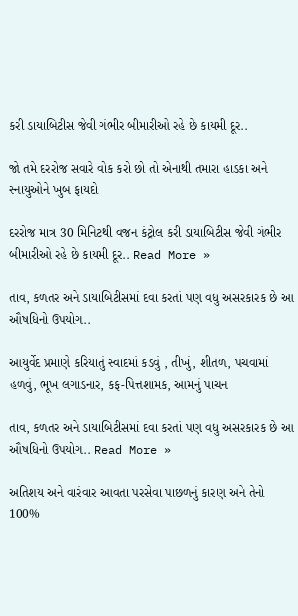કરી ડાયાબિટીસ જેવી ગંભીર બીમારીઓ રહે છે કાયમી દૂર..

જો તમે દરરોજ સવારે વોક કરો છો તો એનાથી તમારા હાડકા અને સ્નાયુઓને ખુબ ફાયદો

દરરોજ માત્ર 30 મિનિટથી વજન કંટ્રોલ કરી ડાયાબિટીસ જેવી ગંભીર બીમારીઓ રહે છે કાયમી દૂર.. Read More »

તાવ, કળતર અને ડાયાબિટીસમાં દવા કરતાં પણ વધુ અસરકારક છે આ ઔષધિનો ઉપયોગ..

આયુર્વેદ પ્રમાણે કરિયાતું સ્વાદમાં કડવું , તીખું, શીતળ, પચવામાં હળવું, ભૂખ લગાડનાર, કફ-પિત્તશામક, આમનું પાચન

તાવ, કળતર અને ડાયાબિટીસમાં દવા કરતાં પણ વધુ અસરકારક છે આ ઔષધિનો ઉપયોગ.. Read More »

અતિશય અને વારંવાર આવતા પરસેવા પાછળનું કારણ અને તેનો 100%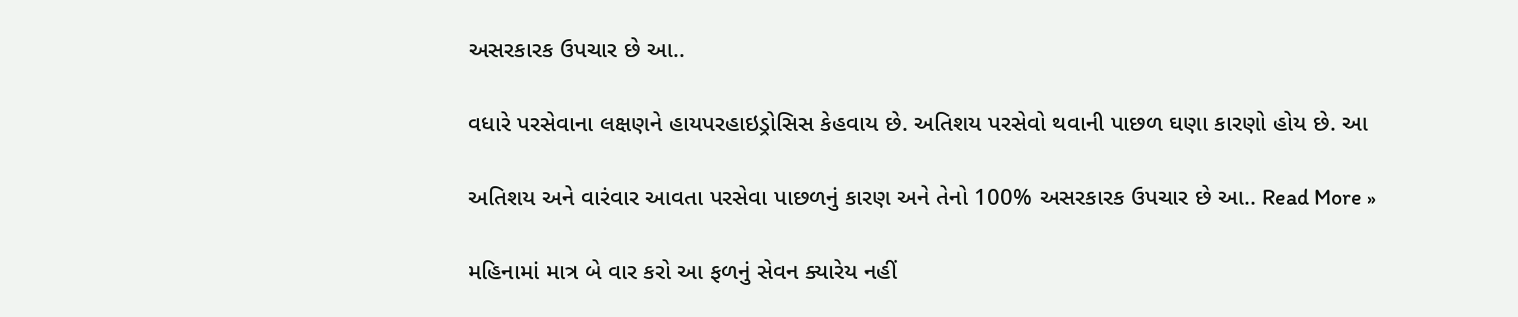અસરકારક ઉપચાર છે આ..

વધારે પરસેવાના લક્ષણને હાયપરહાઇડ્રોસિસ કેહવાય છે. અતિશય પરસેવો થવાની પાછળ ઘણા કારણો હોય છે. આ

અતિશય અને વારંવાર આવતા પરસેવા પાછળનું કારણ અને તેનો 100% અસરકારક ઉપચાર છે આ.. Read More »

મહિનામાં માત્ર બે વાર કરો આ ફળનું સેવન ક્યારેય નહીં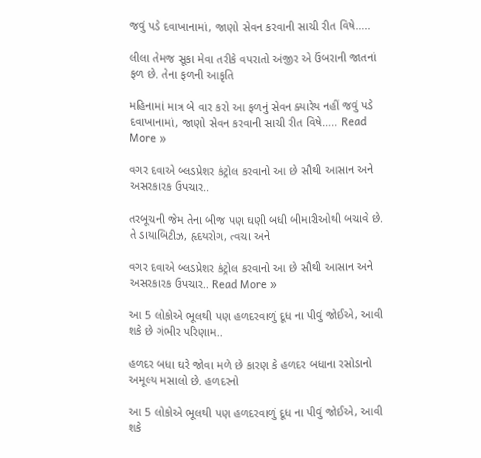જવું પડે દવાખાનામાં, જાણો સેવન કરવાની સાચી રીત વિષે…..

લીલા તેમજ સૂકા મેવા તરીકે વપરાતો અંજીર એ ઉંબરાની જાતનાં ફળ છે. તેના ફળની આકૃતિ

મહિનામાં માત્ર બે વાર કરો આ ફળનું સેવન ક્યારેય નહીં જવું પડે દવાખાનામાં, જાણો સેવન કરવાની સાચી રીત વિષે….. Read More »

વગર દવાએ બ્લડપ્રેશર કંટ્રોલ કરવાનો આ છે સૌથી આસાન અને અસરકારક ઉપચાર..

તરબૂચની જેમ તેના બીજ પણ ઘણી બધી બીમારીઓથી બચાવે છે. તે ડાયાબિટીઝ, હૃદયરોગ, ત્વચા અને

વગર દવાએ બ્લડપ્રેશર કંટ્રોલ કરવાનો આ છે સૌથી આસાન અને અસરકારક ઉપચાર.. Read More »

આ 5 લોકોએ ભૂલથી પણ હળદરવાળું દૂધ ના પીવું જોઈએ, આવી શકે છે ગંભીર પરિણામ..

હળદર બધા ઘરે જોવા મળે છે કારણ કે હળદર બધાના રસોડાનો અમૂલ્ય મસાલો છે. હળદરનો

આ 5 લોકોએ ભૂલથી પણ હળદરવાળું દૂધ ના પીવું જોઈએ, આવી શકે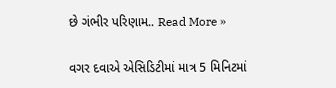છે ગંભીર પરિણામ.. Read More »

વગર દવાએ એસિડિટીમાં માત્ર 5 મિનિટમાં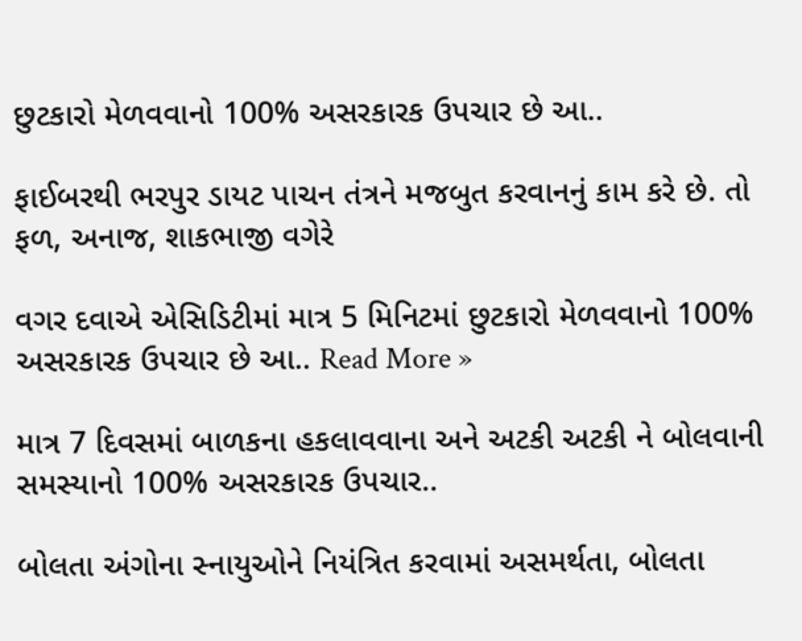છુટકારો મેળવવાનો 100% અસરકારક ઉપચાર છે આ..

ફાઈબરથી ભરપુર ડાયટ પાચન તંત્રને મજબુત કરવાનનું કામ કરે છે. તો ફળ, અનાજ, શાકભાજી વગેરે

વગર દવાએ એસિડિટીમાં માત્ર 5 મિનિટમાં છુટકારો મેળવવાનો 100% અસરકારક ઉપચાર છે આ.. Read More »

માત્ર 7 દિવસમાં બાળકના હકલાવવાના અને અટકી અટકી ને બોલવાની સમસ્યાનો 100% અસરકારક ઉપચાર..

બોલતા અંગોના સ્નાયુઓને નિયંત્રિત કરવામાં અસમર્થતા, બોલતા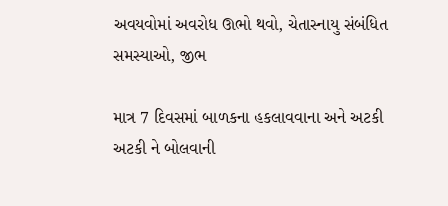અવયવોમાં અવરોધ ઊભો થવો, ચેતાસ્નાયુ સંબંધિત સમસ્યાઓ, જીભ

માત્ર 7 દિવસમાં બાળકના હકલાવવાના અને અટકી અટકી ને બોલવાની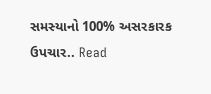સમસ્યાનો 100% અસરકારક ઉપચાર.. Read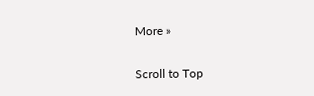More »

Scroll to Top